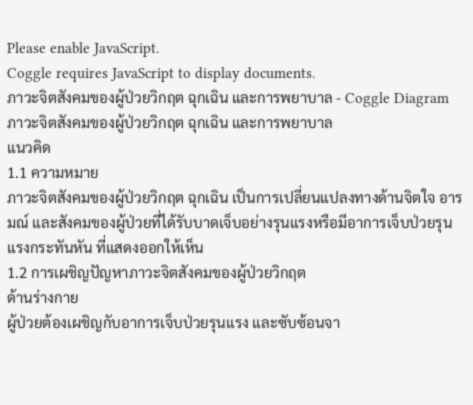Please enable JavaScript.
Coggle requires JavaScript to display documents.
ภาวะจิตสังคมของผู้ป่วยวิกฤต ฉุกเฉิน และการพยาบาล - Coggle Diagram
ภาวะจิตสังคมของผู้ป่วยวิกฤต ฉุกเฉิน และการพยาบาล
แนวคิด
1.1 ความหมาย
ภาวะจิตสังคมของผู้ป่วยวิกฤต ฉุกเฉิน เป็นการเปลี่ยนแปลงทางด้านจิตใจ อารมณ์ และสังคมของผู้ป่วยที่ได้รับบาดเจ็บอย่างรุนแรงหรือมีอาการเจ็บป่วยรุนแรงกระทันหัน ที่แสดงออกให้เห็น
1.2 การเผชิญปัญหาภาวะจิตสังคมของผู้ป่วยวิกฤต
ด้านร่างกาย
ผู้ป่วยต้องเผชิญกับอาการเจ็บป่วยรุนแรง และซับซ้อนจา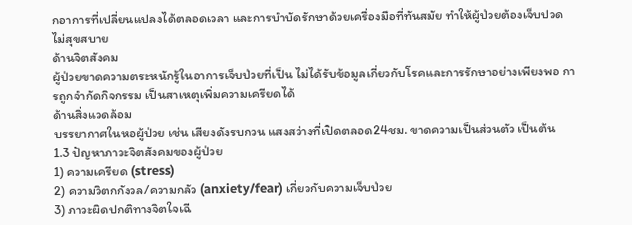กอาการที่เปลี่ยนแปลงได้ตลอดเวลา และการบำบัดรักษาด้วยเครื่องมือที่ทันสมัย ทำให้ผู้ป่วยต้องเจ็บปวด ไม่สุขสบาย
ด้านจิตสังคม
ผู้ป่วยขาดความตระหนักรู้ในอาการเจ็บป่วยที่เป็น ไม่ได้รับข้อมูลเกี่ยวกับโรคและการรักษาอย่างเพียงพอ การถูกจำกัดกิจกรรม เป็นสาเหตุเพิ่มความเครียดได้
ด้านสิ่งแวดล้อม
บรรยากาศในหอผู้ป่วย เช่น เสียงดังรบกวน แสงสว่างที่เปิดตลอด24ชม. ขาดความเป็นส่วนตัว เป็นต้น
1.3 ปัญหาภาวะจิตสังคมของผู้ป่วย
1) ความเครียด (stress)
2) ความวิตกกังวล/ความกลัว (anxiety/fear) เกี่ยวกับความเจ็บป่วย
3) ภาวะผิดปกติทางจิตใจเฉี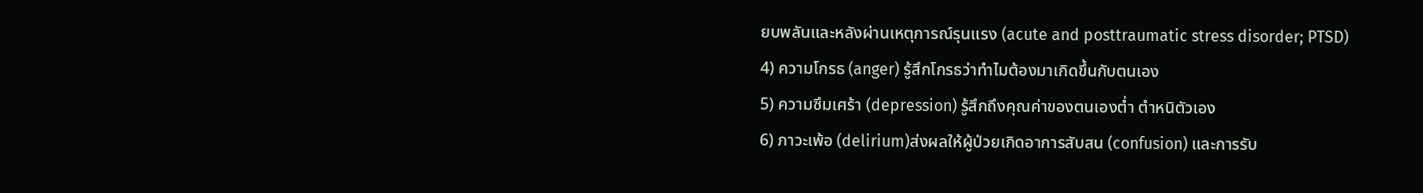ยบพลันและหลังผ่านเหตุการณ์รุนแรง (acute and posttraumatic stress disorder; PTSD)
4) ความโกรธ (anger) รู้สึกโกรธว่าทำไมต้องมาเกิดขึ้นกับตนเอง
5) ความซึมเศร้า (depression) รู้สึกถึงคุณค่าของตนเองต่ำ ตำหนิตัวเอง
6) ภาวะเพ้อ (delirium)ส่งผลให้ผู้ป่วยเกิดอาการสับสน (confusion) และการรับ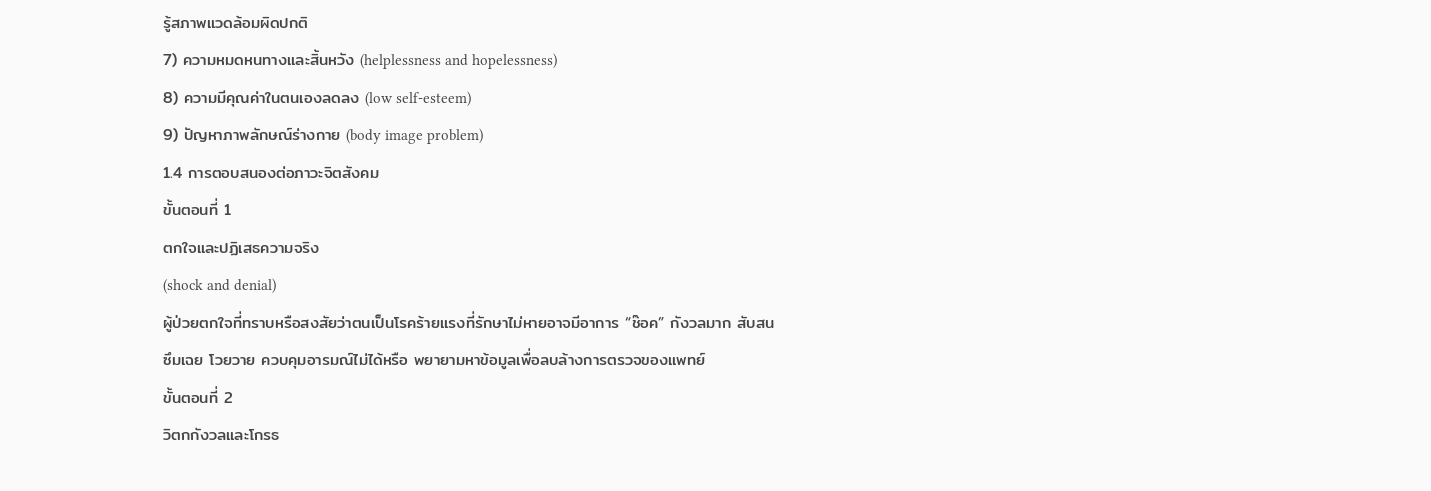รู้สภาพแวดล้อมผิดปกติ
7) ความหมดหนทางและสิ้นหวัง (helplessness and hopelessness)
8) ความมีคุณค่าในตนเองลดลง (low self-esteem)
9) ปัญหาภาพลักษณ์ร่างกาย (body image problem)
1.4 การตอบสนองต่อภาวะจิตสังคม
ขั้นตอนที่ 1
ตกใจและปฏิเสธความจริง
(shock and denial)
ผู้ป่วยตกใจที่ทราบหรือสงสัยว่าตนเป็นโรคร้ายแรงที่รักษาไม่หายอาจมีอาการ “ช๊อค” กังวลมาก สับสน ซึมเฉย โวยวาย ควบคุมอารมณ์ไม่ได้หรือ พยายามหาข้อมูลเพื่อลบล้างการตรวจของแพทย์
ขั้นตอนที่ 2
วิตกกังวลและโกรธ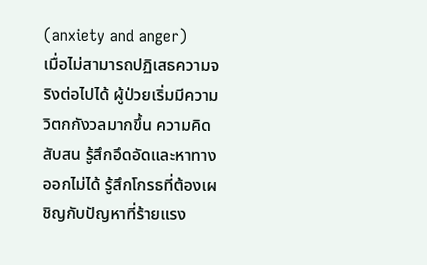(anxiety and anger)
เมื่อไม่สามารถปฏิเสธความจริงต่อไปได้ ผู้ป่วยเริ่มมีความวิตกกังวลมากขึ้น ความคิดสับสน รู้สึกอึดอัดและหาทางออกไม่ได้ รู้สึกโกรธที่ต้องเผชิญกับปัญหาที่ร้ายแรง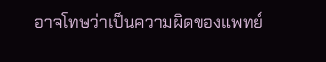อาจโทษว่าเป็นความผิดของแพทย์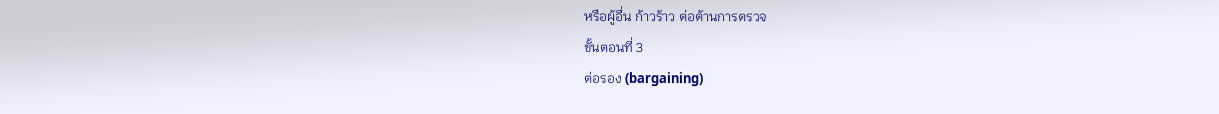หรือผู้อื่น ก้าวร้าว ต่อต้านการตรวจ
ขั้นตอนที่ 3
ต่อรอง (bargaining)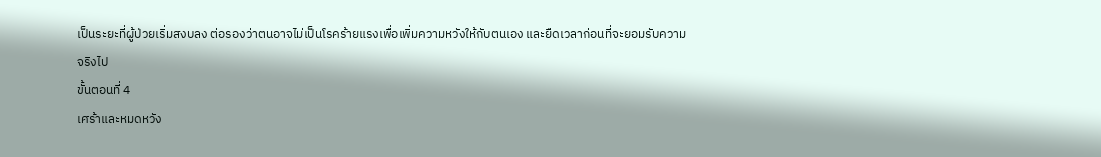เป็นระยะที่ผู้ป่วยเริ่มสงบลง ต่อรองว่าตนอาจไม่เป็นโรคร้ายแรงเพื่อเพิ่มความหวังให้กับตนเอง และยืดเวลาก่อนที่จะยอมรับความจริงไป
ขั้นตอนที่ 4
เศร้าและหมดหวัง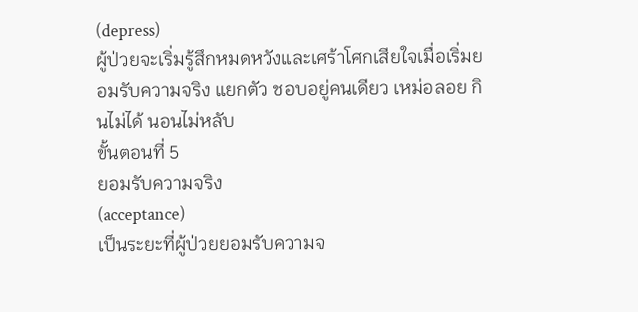(depress)
ผู้ป่วยจะเริ่มรู้สึกหมดหวังและเศร้าโศกเสียใจเมื่อเริ่มยอมรับความจริง แยกตัว ชอบอยู่คนเดียว เหม่อลอย กินไม่ได้ นอนไม่หลับ
ขั้นตอนที่ 5
ยอมรับความจริง
(acceptance)
เป็นระยะที่ผู้ป่วยยอมรับความจ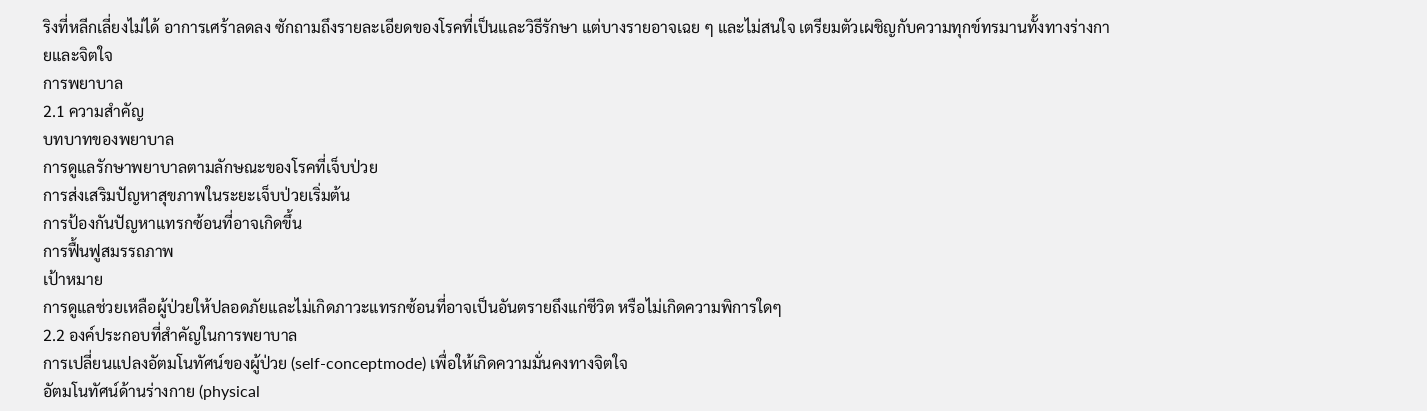ริงที่หลีกเลี่ยงไม่ได้ อาการเศร้าลดลง ซักถามถึงรายละเอียดของโรคที่เป็นและวิธีรักษา แต่บางรายอาจเฉย ๆ และไม่สนใจ เตรียมตัวเผชิญกับความทุกข์ทรมานทั้งทางร่างกายและจิตใจ
การพยาบาล
2.1 ความสำคัญ
บทบาทของพยาบาล
การดูแลรักษาพยาบาลตามลักษณะของโรคที่เจ็บป่วย
การส่งเสริมปัญหาสุขภาพในระยะเจ็บป่วยเริ่มต้น
การป้องกันปัญหาแทรกซ้อนที่อาจเกิดขึ้น
การฟื้นฟูสมรรถภาพ
เป้าหมาย
การดูแลช่วยเหลือผู้ป่วยให้ปลอดภัยและไม่เกิดภาวะแทรกซ้อนที่อาจเป็นอันตรายถึงแก่ชีวิต หรือไม่เกิดความพิการใดๆ
2.2 องค์ประกอบที่สำคัญในการพยาบาล
การเปลี่ยนแปลงอัตมโนทัศน์ของผู้ป่วย (self-conceptmode) เพื่อให้เกิดความมั่นคงทางจิตใจ
อัตมโนทัศน์ด้านร่างกาย (physical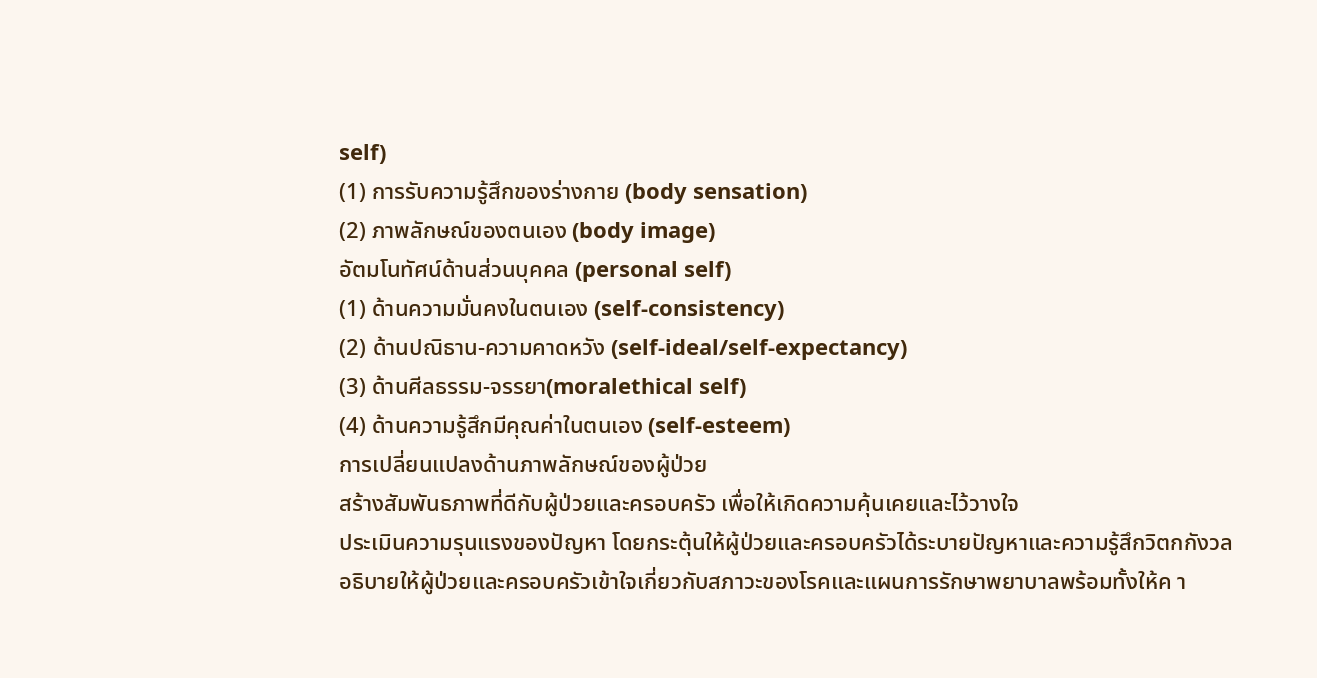self)
(1) การรับความรู้สึกของร่างกาย (body sensation)
(2) ภาพลักษณ์ของตนเอง (body image)
อัตมโนทัศน์ด้านส่วนบุคคล (personal self)
(1) ด้านความมั่นคงในตนเอง (self-consistency)
(2) ด้านปณิธาน-ความคาดหวัง (self-ideal/self-expectancy)
(3) ด้านศีลธรรม-จรรยา(moralethical self)
(4) ด้านความรู้สึกมีคุณค่าในตนเอง (self-esteem)
การเปลี่ยนแปลงด้านภาพลักษณ์ของผู้ป่วย
สร้างสัมพันธภาพที่ดีกับผู้ป่วยและครอบครัว เพื่อให้เกิดความคุ้นเคยและไว้วางใจ
ประเมินความรุนแรงของปัญหา โดยกระตุ้นให้ผู้ป่วยและครอบครัวได้ระบายปัญหาและความรู้สึกวิตกกังวล
อธิบายให้ผู้ป่วยและครอบครัวเข้าใจเกี่ยวกับสภาวะของโรคและแผนการรักษาพยาบาลพร้อมทั้งให้ค า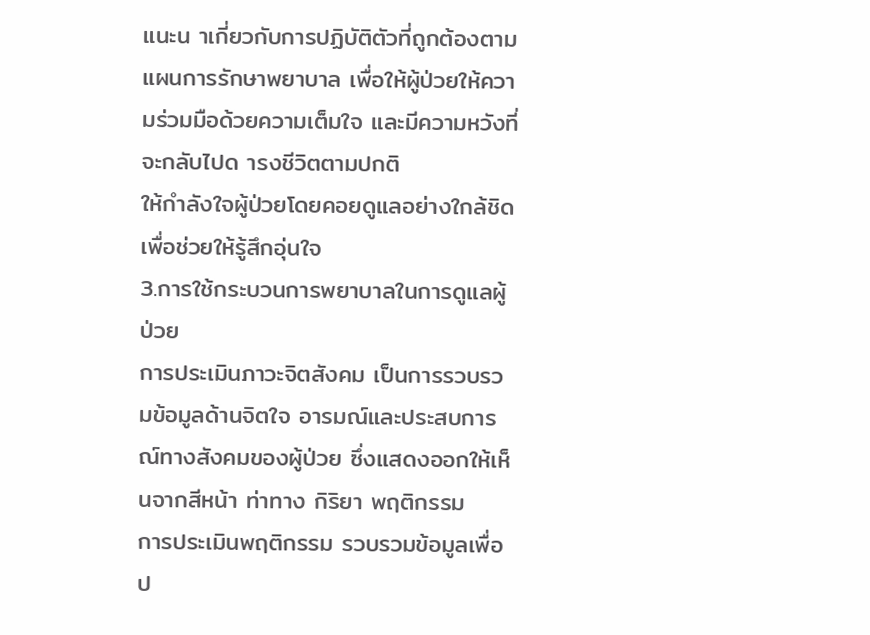แนะน าเกี่ยวกับการปฏิบัติตัวที่ถูกต้องตามแผนการรักษาพยาบาล เพื่อให้ผู้ป่วยให้ความร่วมมือด้วยความเต็มใจ และมีความหวังที่จะกลับไปด ารงชีวิตตามปกติ
ให้กำลังใจผู้ป่วยโดยคอยดูแลอย่างใกล้ชิดเพื่อช่วยให้รู้สึกอุ่นใจ
3.การใช้กระบวนการพยาบาลในการดูแลผู้ป่วย
การประเมินภาวะจิตสังคม เป็นการรวบรวมข้อมูลด้านจิตใจ อารมณ์และประสบการณ์ทางสังคมของผู้ป่วย ซึ่งแสดงออกให้เห็นจากสีหน้า ท่าทาง กิริยา พฤติกรรม
การประเมินพฤติกรรม รวบรวมข้อมูลเพื่อป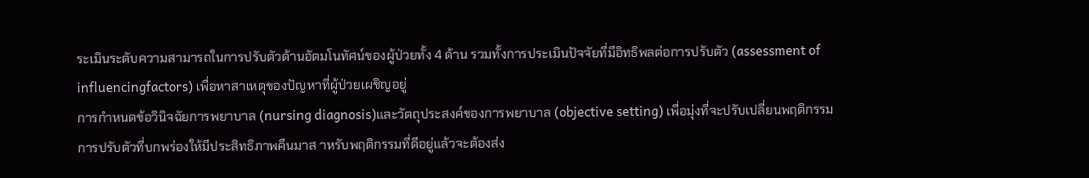ระเมินระดับความสามารถในการปรับตัวด้านอัตมโนทัศน์ของผู้ป่วยทั้ง 4 ด้าน รวมทั้งการประเมินปัจจัยที่มีอิทธิพลต่อการปรับตัว (assessment of influencingfactors) เพื่อหาสาเหตุของปัญหาที่ผู้ป่วยเผชิญอยู่
การกำหนดข้อวินิจฉัยการพยาบาล (nursing diagnosis)และวัตถุประสงค์ของการพยาบาล (objective setting) เพื่อมุ่งที่จะปรับเปลี่ยนพฤติกรรมการปรับตัวที่บกพร่องให้มีประสิทธิภาพคืนมาส าหรับพฤติกรรมที่ดีอยู่แล้วจะต้องส่ง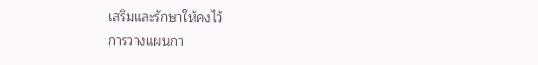เสริมและรักษาให้คงไว้
การวางแผนกา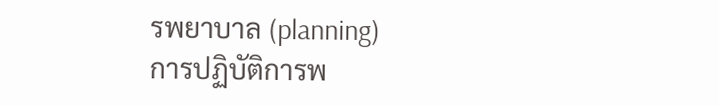รพยาบาล (planning)
การปฏิบัติการพ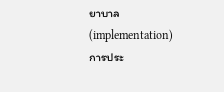ยาบาล (implementation)
การประ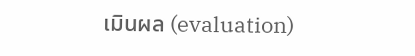เมินผล (evaluation)